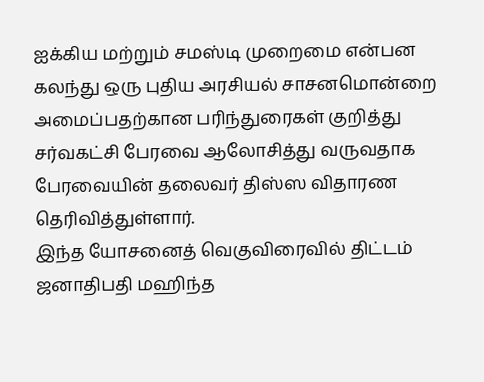ஐக்கிய மற்றும் சமஸ்டி முறைமை என்பன கலந்து ஒரு புதிய அரசியல் சாசனமொன்றை அமைப்பதற்கான பரிந்துரைகள் குறித்து சர்வகட்சி பேரவை ஆலோசித்து வருவதாக பேரவையின் தலைவர் திஸ்ஸ விதாரண தெரிவித்துள்ளார்.
இந்த யோசனைத் வெகுவிரைவில் திட்டம் ஜனாதிபதி மஹிந்த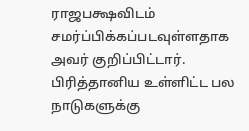ராஜபக்ஷவிடம் சமர்ப்பிக்கப்படவுள்ளதாக அவர் குறிப்பிட்டார். பிரித்தானிய உள்ளிட்ட பல நாடுகளுக்கு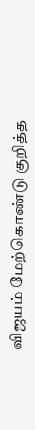விஜயம் மேற்கொண்டு குறித்த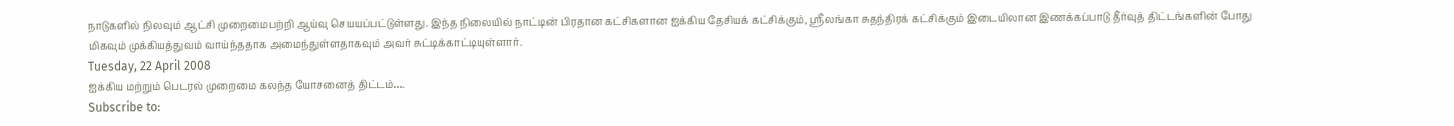நாடுகளில் நிலவும் ஆட்சி முறைமைபற்றி ஆய்வு செயயப்பட்டுள்ளது. இந்த நிலையில் நாட்டின் பிரதான கட்சிகளான ஐக்கிய தேசியக் கட்சிக்கும், ஸ்ரீலங்கா சுதந்திரக் கட்சிக்கும் இடையிலான இணக்கப்பாடு தீர்வுத் திட்டங்களின் போது மிகவும் முக்கியத்துவம் வாய்ந்ததாக அமைந்துள்ளதாகவும் அவர் சுட்டிக்காட்டியுள்ளார்.
Tuesday, 22 April 2008
ஐக்கிய மற்றும் பெடரல் முறைமை கலந்த யோசனைத் திட்டம்….
Subscribe to: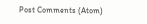Post Comments (Atom)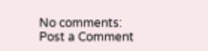No comments:
Post a Comment